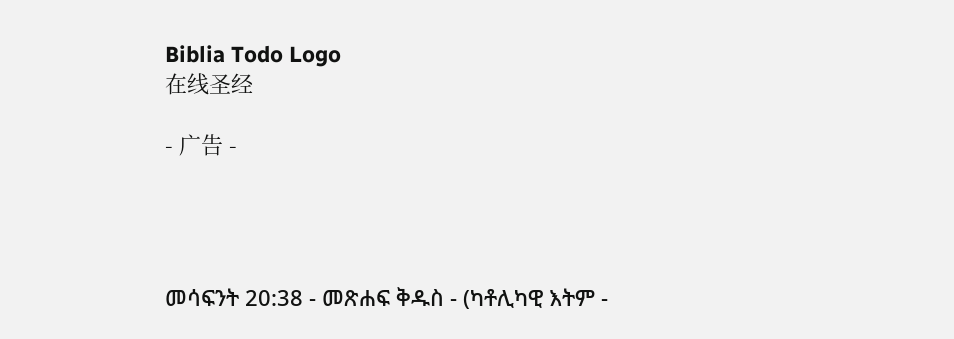Biblia Todo Logo
在线圣经

- 广告 -




መሳፍንት 20:38 - መጽሐፍ ቅዱስ - (ካቶሊካዊ እትም -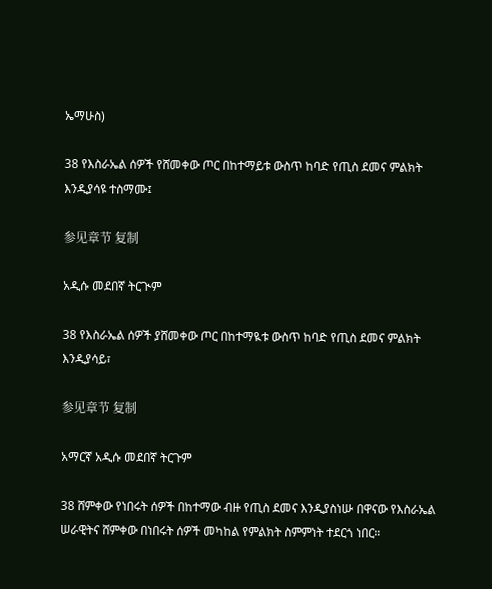ኤማሁስ)

38 የእስራኤል ሰዎች የሸመቀው ጦር በከተማይቱ ውስጥ ከባድ የጢስ ደመና ምልክት እንዲያሳዩ ተስማሙ፤

参见章节 复制

አዲሱ መደበኛ ትርጒም

38 የእስራኤል ሰዎች ያሸመቀው ጦር በከተማዪቱ ውስጥ ከባድ የጢስ ደመና ምልክት እንዲያሳይ፣

参见章节 复制

አማርኛ አዲሱ መደበኛ ትርጉም

38 ሸምቀው የነበሩት ሰዎች በከተማው ብዙ የጢስ ደመና እንዲያስነሡ በዋናው የእስራኤል ሠራዊትና ሸምቀው በነበሩት ሰዎች መካከል የምልክት ስምምነት ተደርጎ ነበር።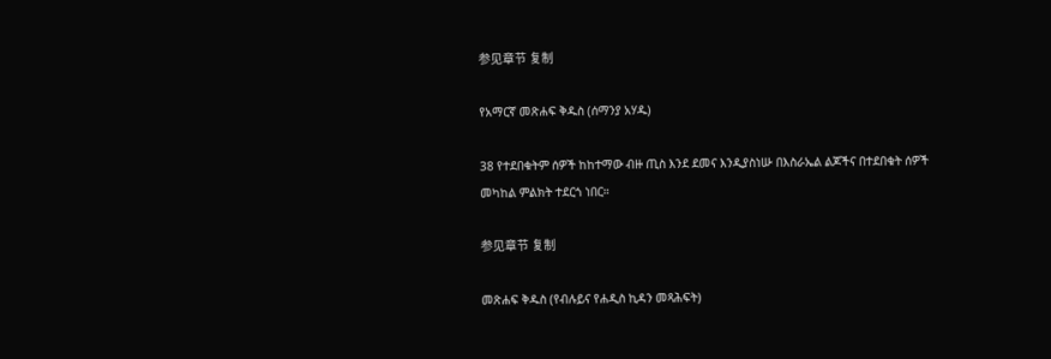参见章节 复制

የአማርኛ መጽሐፍ ቅዱስ (ሰማንያ አሃዱ)

38 የተደበቁትም ሰዎች ከከተማው ብዙ ጢስ እንደ ደመና እንዲያስነሡ በእስራኤል ልጆችና በተደበቁት ሰዎች መካከል ምልክት ተደርጎ ነበር።

参见章节 复制

መጽሐፍ ቅዱስ (የብሉይና የሐዲስ ኪዳን መጻሕፍት)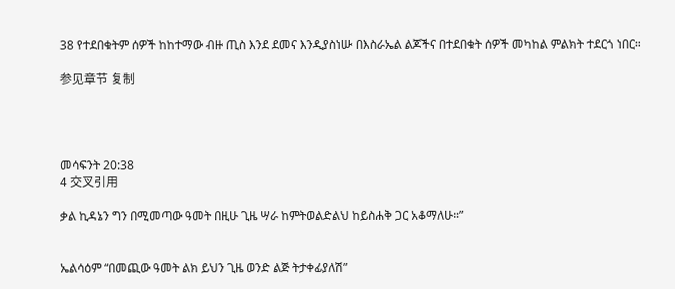38 የተደበቁትም ሰዎች ከከተማው ብዙ ጢስ እንደ ደመና እንዲያስነሡ በእስራኤል ልጆችና በተደበቁት ሰዎች መካከል ምልክት ተደርጎ ነበር።

参见章节 复制




መሳፍንት 20:38
4 交叉引用

ቃል ኪዳኔን ግን በሚመጣው ዓመት በዚሁ ጊዜ ሣራ ከምትወልድልህ ከይስሐቅ ጋር አቆማለሁ።”


ኤልሳዕም “በመጪው ዓመት ልክ ይህን ጊዜ ወንድ ልጅ ትታቀፊያለሽ”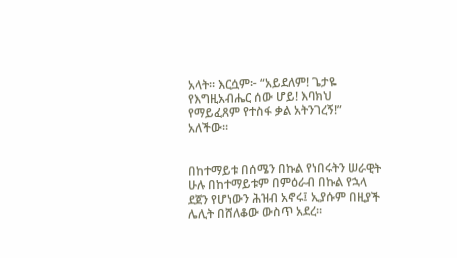አላት። እርሷም፦ “አይደለም! ጌታዬ የእግዚአብሔር ሰው ሆይ! እባክህ የማይፈጸም የተስፋ ቃል አትንገረኝ!” አለችው።


በከተማይቱ በሰሜን በኩል የነበሩትን ሠራዊት ሁሉ በከተማይቱም በምዕራብ በኩል የኋላ ደጀን የሆነውን ሕዝብ አኖሩ፤ ኢያሱም በዚያች ሌሊት በሸለቆው ውስጥ አደረ።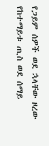የጋይም ሰዎች ወደ ኋላቸው ዞረው የከተማይቱ ጢስ ወደ ሰማይ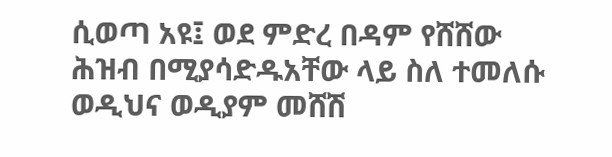ሲወጣ አዩ፤ ወደ ምድረ በዳም የሸሸው ሕዝብ በሚያሳድዱአቸው ላይ ስለ ተመለሱ ወዲህና ወዲያም መሸሽ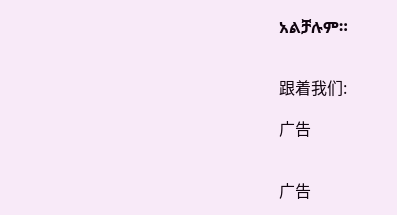አልቻሉም።


跟着我们:

广告


广告